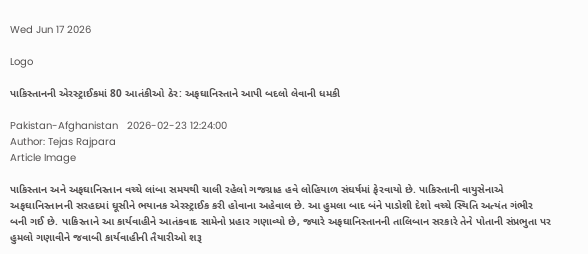Wed Jun 17 2026

Logo

પાકિસ્તાનની એરસ્ટ્રાઈકમાં 80 આતંકીઓ ઠેર: અફઘાનિસ્તાને આપી બદલો લેવાની ધમકી

Pakistan-Afghanistan   2026-02-23 12:24:00
Author: Tejas Rajpara
Article Image

પાકિસ્તાન અને અફઘાનિસ્તાન વચ્ચે લાંબા સમયથી ચાલી રહેલો ગજગ્રાહ હવે લોહિયાળ સંઘર્ષમાં ફેરવાયો છે. પાકિસ્તાની વાયુસેનાએ અફઘાનિસ્તાનની સરહદમાં ઘૂસીને ભયાનક એરસ્ટ્રાઈક કરી હોવાના અહેવાલ છે. આ હુમલા બાદ બંને પાડોશી દેશો વચ્ચે સ્થિતિ અત્યંત ગંભીર બની ગઈ છે. પાકિસ્તાને આ કાર્યવાહીને આતંકવાદ સામેનો પ્રહાર ગણાવ્યો છે, જ્યારે અફઘાનિસ્તાનની તાલિબાન સરકારે તેને પોતાની સંપ્રભુતા પર હુમલો ગણાવીને જવાબી કાર્યવાહીની તૈયારીઓ શરૂ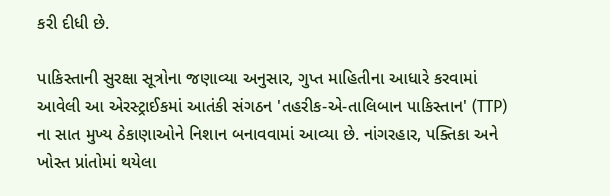કરી દીધી છે.

પાકિસ્તાની સુરક્ષા સૂત્રોના જણાવ્યા અનુસાર, ગુપ્ત માહિતીના આધારે કરવામાં આવેલી આ એરસ્ટ્રાઈકમાં આતંકી સંગઠન 'તહરીક-એ-તાલિબાન પાકિસ્તાન' (TTP) ના સાત મુખ્ય ઠેકાણાઓને નિશાન બનાવવામાં આવ્યા છે. નાંગરહાર, પક્તિકા અને ખોસ્ત પ્રાંતોમાં થયેલા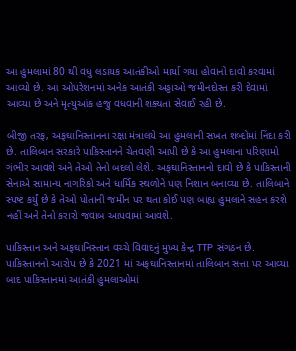આ હુમલામાં 80 થી વધુ લડાયક આતંકીઓ માર્યા ગયા હોવાનો દાવો કરવામાં આવ્યો છે. આ ઓપરેશનમાં અનેક આતંકી અડ્ડાઓ જમીનદોસ્ત કરી દેવામાં આવ્યા છે અને મૃત્યુઆંક હજુ વધવાની શક્યતા સેવાઈ રહી છે.

બીજી તરફ, અફઘાનિસ્તાનના રક્ષા મંત્રાલયે આ હુમલાની સખત શબ્દોમાં નિંદા કરી છે. તાલિબાન સરકારે પાકિસ્તાનને ચેતવણી આપી છે કે આ હુમલાના પરિણામો ગંભીર આવશે અને તેઓ તેનો બદલો લેશે. અફઘાનિસ્તાનનો દાવો છે કે પાકિસ્તાની સેનાએ સામાન્ય નાગરિકો અને ધાર્મિક સ્થળોને પણ નિશાન બનાવ્યા છે. તાલિબાને સ્પષ્ટ કર્યું છે કે તેઓ પોતાની જમીન પર થતા કોઈ પણ બાહ્ય હુમલાને સહન કરશે નહીં અને તેનો કરારો જવાબ આપવામાં આવશે.

પાકિસ્તાન અને અફઘાનિસ્તાન વચ્ચે વિવાદનું મુખ્ય કેન્દ્ર TTP સંગઠન છે. પાકિસ્તાનનો આરોપ છે કે 2021 માં અફઘાનિસ્તાનમાં તાલિબાન સત્તા પર આવ્યા બાદ પાકિસ્તાનમાં આતંકી હુમલાઓમાં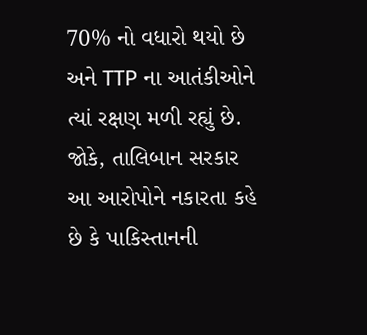70% નો વધારો થયો છે અને TTP ના આતંકીઓને ત્યાં રક્ષણ મળી રહ્યું છે. જોકે, તાલિબાન સરકાર આ આરોપોને નકારતા કહે છે કે પાકિસ્તાનની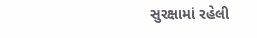સુરક્ષામાં રહેલી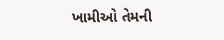ખામીઓ તેમની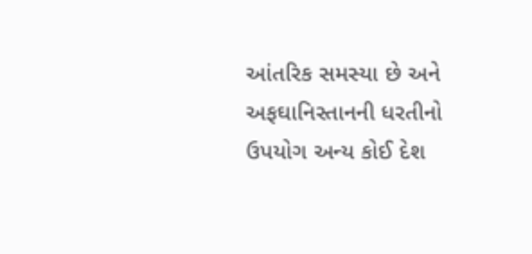આંતરિક સમસ્યા છે અને અફઘાનિસ્તાનની ધરતીનો ઉપયોગ અન્ય કોઈ દેશ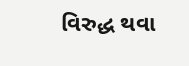વિરુદ્ધ થવા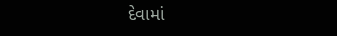દેવામાં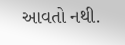આવતો નથી.